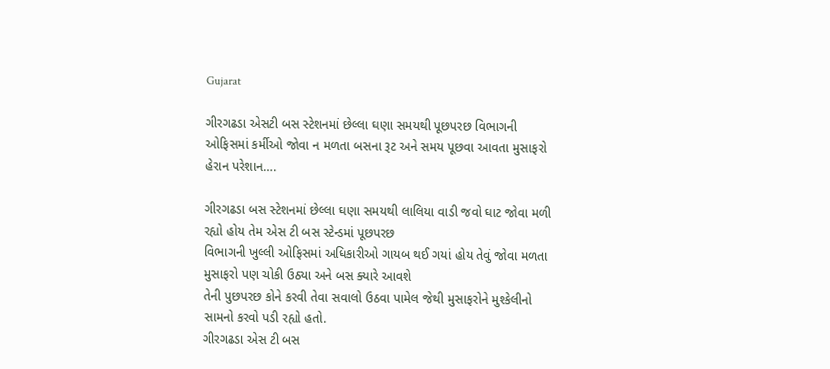Gujarat

ગીરગઢડા એસટી બસ સ્ટેશનમાં છેલ્લા ઘણા સમયથી પૂછપરછ વિભાગની ઓફિસમાં કર્મીઓ જોવા ન મળતા બસના રૂટ અને સમય પૂછવા આવતા મુસાફરો હેરાન પરેશાન….

ગીરગઢડા બસ સ્ટેશનમાં છેલ્લા ઘણા સમયથી લાલિયા વાડી જવો ઘાટ જોવા મળી રહ્યો હોય તેમ એસ ટી બસ સ્ટેન્ડમાં પૂછપરછ
વિભાગની ખુલ્લી ઓફિસમાં અધિકારીઓ ગાયબ થઈ ગયાં હોય તેવું જોવા મળતા મુસાફરો પણ ચોકી ઉઠ્યા અને બસ ક્યારે આવશે
તેની પુછપરછ કોને કરવી તેવા સવાલો ઉઠવા પામેલ જેથી મુસાફરોને મુશ્કેલીનો સામનો કરવો પડી રહ્યો હતો.
ગીરગઢડા એસ ટી બસ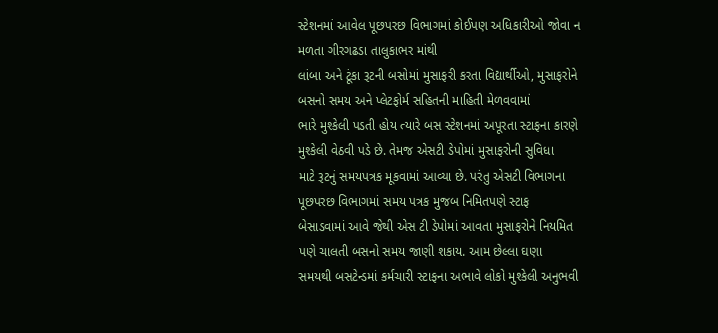સ્ટેશનમાં આવેલ પૂછપરછ વિભાગમાં કોઈપણ અધિકારીઓ જોવા ન મળતા ગીરગઢડા તાલુકાભર માંથી
લાંબા અને ટૂંકા રૂટની બસોમાં મુસાફરી કરતા વિદ્યાર્થીઓ, મુસાફરોને બસનો સમય અને પ્લેટફોર્મ સહિતની માહિતી મેળવવામાં
ભારે મુશ્કેલી પડતી હોય ત્યારે બસ સ્ટેશનમાં અપૂરતા સ્ટાફના કારણે મુશ્કેલી વેઠવી પડે છે. તેમજ એસટી ડેપોમાં મુસાફરોની સુવિધા
માટે રૂટનું સમયપત્રક મૂકવામાં આવ્યા છે. પરંતુ એસટી વિભાગના પૂછપરછ વિભાગમાં સમય પત્રક મુજબ નિમિતપણે સ્ટાફ
બેસાડવામાં આવે જેથી એસ ટી ડેપોમાં આવતા મુસાફરોને નિયમિત પણે ચાલતી બસનો સમય જાણી શકાય. આમ છેલ્લા ઘણા
સમયથી બસટેન્ડમાં કર્મચારી સ્ટાફના અભાવે લોકો મુશ્કેલી અનુભવી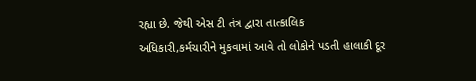રહ્યા છે. જેથી એસ ટી તંત્ર દ્વારા તાત્કાલિક
અધિકારી,કર્મચારીને મુકવામાં આવે તો લોકોને પડતી હાલાકી દૂર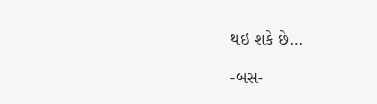થઇ શકે છે…

-બસ-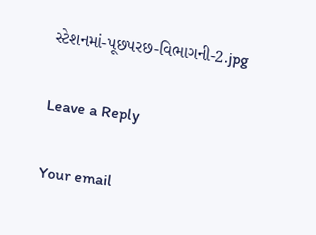સ્ટેશનમાં-પૂછપરછ-વિભાગની-2.jpg

Leave a Reply

Your email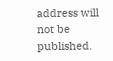address will not be published.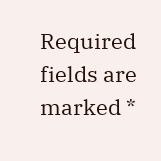Required fields are marked *